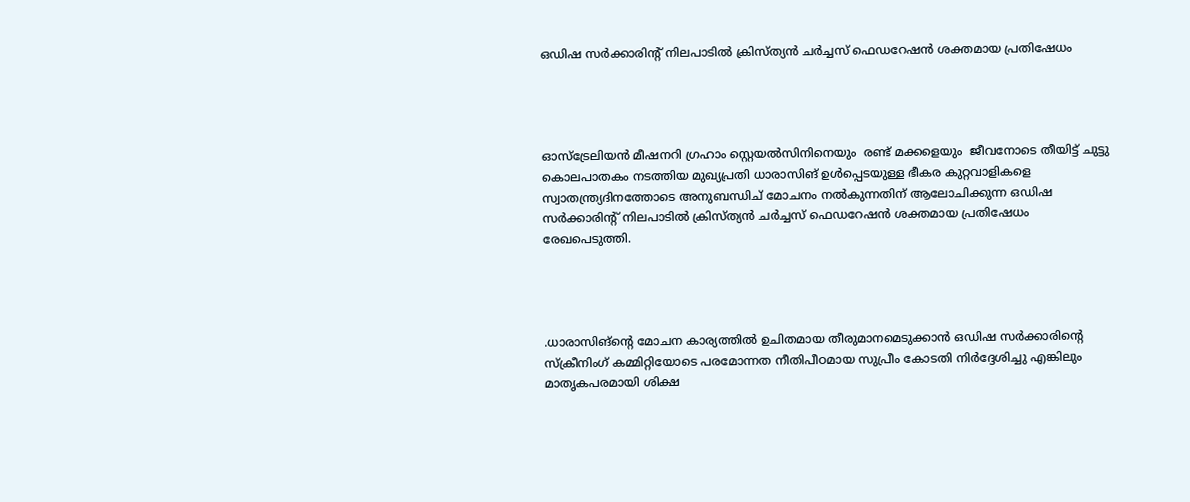ഒഡിഷ സർക്കാരിന്റ് നിലപാടിൽ ക്രിസ്ത്യൻ ചർച്ചസ് ഫെഡറേഷൻ ശക്തമായ പ്രതിഷേധം




ഓസ്ട്രേലിയൻ മീഷനറി ഗ്രഹാം സ്റ്റെയൽസിനിനെയും  രണ്ട് മക്കളെയും  ജീവനോടെ തീയിട്ട് ചുട്ടു  കൊലപാതകം നടത്തിയ മുഖ്യപ്രതി ധാരാസിങ് ഉൾപ്പെടയുള്ള ഭീകര കുറ്റവാളികളെ സ്വാതന്ത്ര്യദിനത്തോടെ അനുബന്ധിച് മോചനം നൽകുന്നതിന് ആലോചിക്കുന്ന ഒഡിഷ സർക്കാരിന്റ് നിലപാടിൽ ക്രിസ്ത്യൻ ചർച്ചസ് ഫെഡറേഷൻ ശക്തമായ പ്രതിഷേധം രേഖപെടുത്തി.




.ധാരാസിങ്ന്റെ മോചന കാര്യത്തിൽ ഉചിതമായ തീരുമാനമെടുക്കാൻ ഒഡിഷ സർക്കാരിന്റെ സ്ക്രീനിംഗ് കമ്മിറ്റിയോടെ പരമോന്നത നീതിപീഠമായ സുപ്രീം കോടതി നിർദ്ദേശിച്ചു എങ്കിലും മാതൃകപരമായി ശിക്ഷ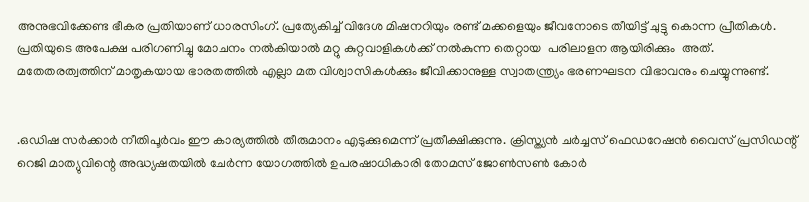അനുഭവിക്കേണ്ട ഭീകര പ്രതിയാണ് ധാരസിംഗ്. പ്രത്യേകിച്ച് വിദേശ മിഷനറിയും രണ്ട് മക്കളെയും ജീവനോടെ തീയിട്ട് ചുട്ടു കൊന്ന പ്രീതികൾ.   പ്രതിയുടെ അപേക്ഷ പരിഗണിച്ചു മോചനം നൽകിയാൽ മറ്റു കുറ്റവാളികൾക്ക് നൽകുന്ന തെറ്റായ  പരിലാളന ആയിരിക്കും  അത്. മതേതരത്വത്തിന് മാതൃകയായ ഭാരതത്തിൽ എല്ലാ മത വിശ്വാസികൾക്കും ജീവിക്കാനുള്ള സ്വാതന്ത്ര്യം ഭരണഘടന വിഭാവനും ചെയ്യുന്നുണ്ട്.


.ഒഡിഷ സർക്കാർ നീതിപൂർവം ഈ കാര്യത്തിൽ തീരുമാനം എടുക്കുമെന്ന് പ്രതീക്ഷിക്കുന്നു. ക്രിസ്ത്യൻ ചർച്ചസ് ഫെഡറേഷൻ വൈസ് പ്രസിഡന്റ്‌ റെജി മാത്യുവിന്റെ അദ്ധ്യഷതയിൽ ചേർന്ന യോഗത്തിൽ ഉപരഷാധികാരി തോമസ് ജോൺസൺ കോർ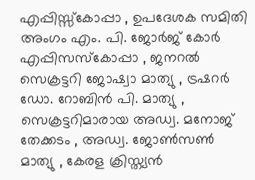എപ്പിസ്സ്കോപ്പാ , ഉപദേശക സമിതി അംഗം എം. പി. ജോർജ് കോർ എപ്പിസസ്കോപ്പാ , ജനറൽ സെക്രട്ടറി ജോഷ്വാ മാത്യു , ട്രഷറര്‍ ഡോ. റോബിൻ പി. മാത്യു , സെക്രട്ടറിമാരായ അഡ്വ. മനോജ്‌ തേക്കടം , അഡ്വ. ജോൺസൺ മാത്യു , കേരള ക്രിസ്ത്യൻ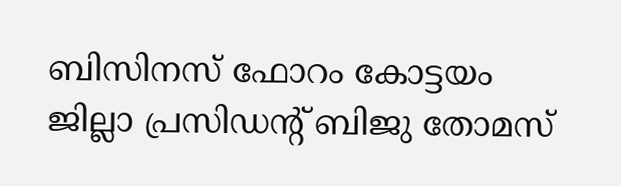ബിസിനസ്‌ ഫോറം കോട്ടയം ജില്ലാ പ്രസിഡന്റ്‌ ബിജു തോമസ്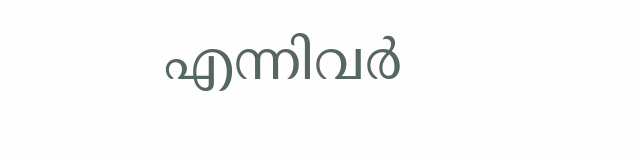എന്നിവർ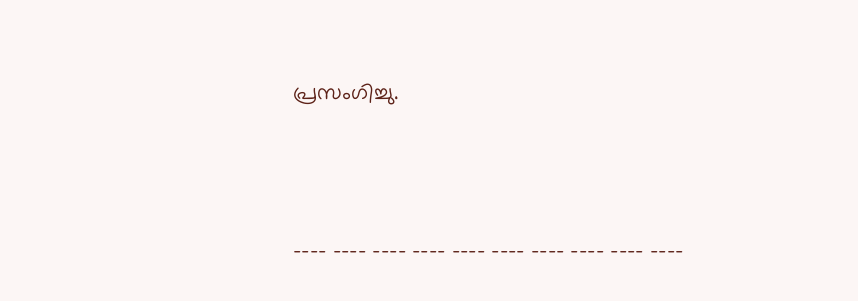പ്രസംഗിച്ചു.



---- ---- ---- ---- ---- ---- ---- ---- ---- ----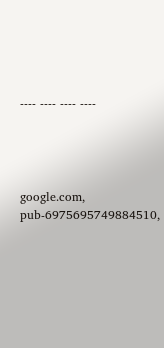---- ---- ---- ----




google.com, pub-6975695749884510,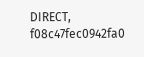DIRECT, f08c47fec0942fa0